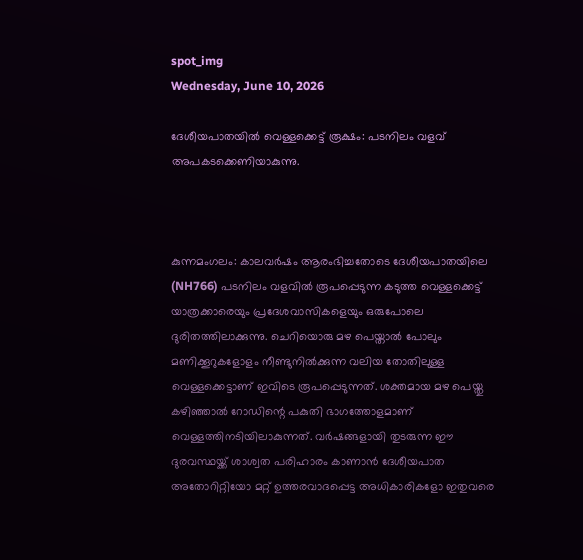spot_img
Wednesday, June 10, 2026

ദേശീയപാതയിൽ വെള്ളക്കെട്ട് രൂക്ഷം: പടനിലം വളവ് അപകടക്കെണിയാകുന്നു.



കുന്നമംഗലം: കാലവർഷം ആരംഭിച്ചതോടെ ദേശീയപാതയിലെ (NH766) പടനിലം വളവിൽ രൂപപ്പെടുന്ന കടുത്ത വെള്ളക്കെട്ട് യാത്രക്കാരെയും പ്രദേശവാസികളെയും ഒരുപോലെ ദുരിതത്തിലാക്കുന്നു. ചെറിയൊരു മഴ പെയ്താൽ പോലും മണിക്കൂറുകളോളം നീണ്ടുനിൽക്കുന്ന വലിയ തോതിലുള്ള വെള്ളക്കെട്ടാണ് ഇവിടെ രൂപപ്പെടുന്നത്. ശക്തമായ മഴ പെയ്തു കഴിഞ്ഞാൽ റോഡിന്റെ പകുതി ഭാഗത്തോളമാണ് വെള്ളത്തിനടിയിലാകുന്നത്. വർഷങ്ങളായി തുടരുന്ന ഈ ദുരവസ്ഥയ്ക്ക് ശാശ്വത പരിഹാരം കാണാൻ ദേശീയപാത അതോറിറ്റിയോ മറ്റ് ഉത്തരവാദപ്പെട്ട അധികാരികളോ ഇതുവരെ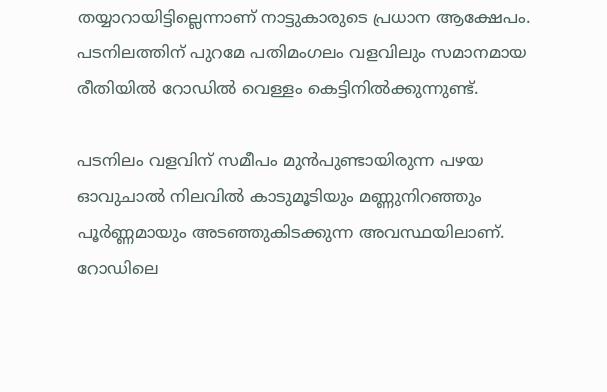തയ്യാറായിട്ടില്ലെന്നാണ് നാട്ടുകാരുടെ പ്രധാന ആക്ഷേപം. പടനിലത്തിന് പുറമേ പതിമംഗലം വളവിലും സമാനമായ രീതിയിൽ റോഡിൽ വെള്ളം കെട്ടിനിൽക്കുന്നുണ്ട്.

പടനിലം വളവിന് സമീപം മുൻപുണ്ടായിരുന്ന പഴയ ഓവുചാൽ നിലവിൽ കാടുമൂടിയും മണ്ണുനിറഞ്ഞും പൂർണ്ണമായും അടഞ്ഞുകിടക്കുന്ന അവസ്ഥയിലാണ്. റോഡിലെ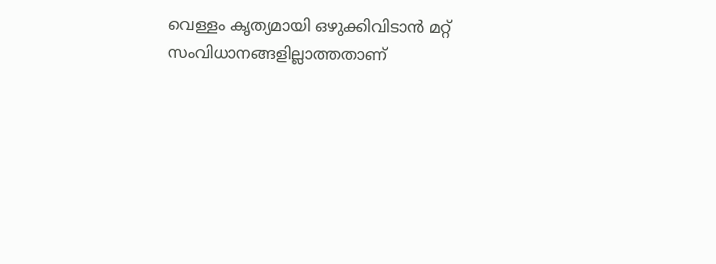വെള്ളം കൃത്യമായി ഒഴുക്കിവിടാൻ മറ്റ് സംവിധാനങ്ങളില്ലാത്തതാണ്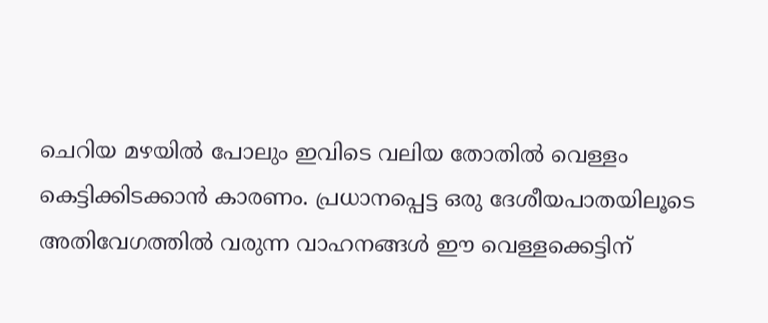ചെറിയ മഴയിൽ പോലും ഇവിടെ വലിയ തോതിൽ വെള്ളം കെട്ടിക്കിടക്കാൻ കാരണം. പ്രധാനപ്പെട്ട ഒരു ദേശീയപാതയിലൂടെ അതിവേഗത്തിൽ വരുന്ന വാഹനങ്ങൾ ഈ വെള്ളക്കെട്ടിന്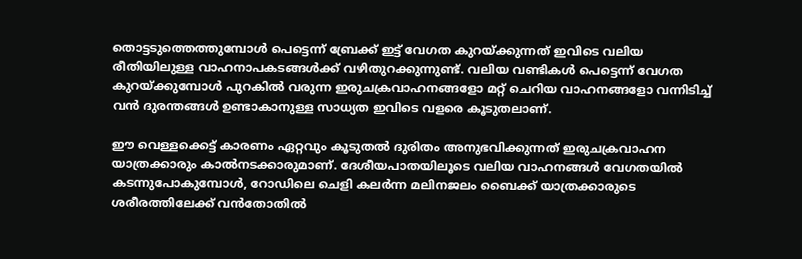തൊട്ടടുത്തെത്തുമ്പോൾ പെട്ടെന്ന് ബ്രേക്ക് ഇട്ട് വേഗത കുറയ്ക്കുന്നത് ഇവിടെ വലിയ രീതിയിലുള്ള വാഹനാപകടങ്ങൾക്ക് വഴിതുറക്കുന്നുണ്ട്. വലിയ വണ്ടികൾ പെട്ടെന്ന് വേഗത കുറയ്ക്കുമ്പോൾ പുറകിൽ വരുന്ന ഇരുചക്രവാഹനങ്ങളോ മറ്റ് ചെറിയ വാഹനങ്ങളോ വന്നിടിച്ച് വൻ ദുരന്തങ്ങൾ ഉണ്ടാകാനുള്ള സാധ്യത ഇവിടെ വളരെ കൂടുതലാണ്.

ഈ വെള്ളക്കെട്ട് കാരണം ഏറ്റവും കൂടുതൽ ദുരിതം അനുഭവിക്കുന്നത് ഇരുചക്രവാഹന യാത്രക്കാരും കാൽനടക്കാരുമാണ്. ദേശീയപാതയിലൂടെ വലിയ വാഹനങ്ങൾ വേഗതയിൽ കടന്നുപോകുമ്പോൾ, റോഡിലെ ചെളി കലർന്ന മലിനജലം ബൈക്ക് യാത്രക്കാരുടെ ശരീരത്തിലേക്ക് വൻതോതിൽ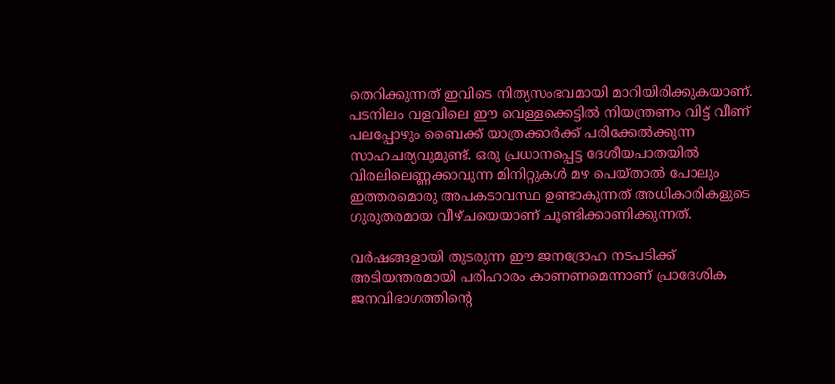തെറിക്കുന്നത് ഇവിടെ നിത്യസംഭവമായി മാറിയിരിക്കുകയാണ്. പടനിലം വളവിലെ ഈ വെള്ളക്കെട്ടിൽ നിയന്ത്രണം വിട്ട് വീണ് പലപ്പോഴും ബൈക്ക് യാത്രക്കാർക്ക് പരിക്കേൽക്കുന്ന സാഹചര്യവുമുണ്ട്. ഒരു പ്രധാനപ്പെട്ട ദേശീയപാതയിൽ വിരലിലെണ്ണക്കാവുന്ന മിനിറ്റുകൾ മഴ പെയ്താൽ പോലും ഇത്തരമൊരു അപകടാവസ്ഥ ഉണ്ടാകുന്നത് അധികാരികളുടെ ഗുരുതരമായ വീഴ്ചയെയാണ് ചൂണ്ടിക്കാണിക്കുന്നത്.

വർഷങ്ങളായി തുടരുന്ന ഈ ജനദ്രോഹ നടപടിക്ക് അടിയന്തരമായി പരിഹാരം കാണണമെന്നാണ് പ്രാദേശിക ജനവിഭാഗത്തിന്റെ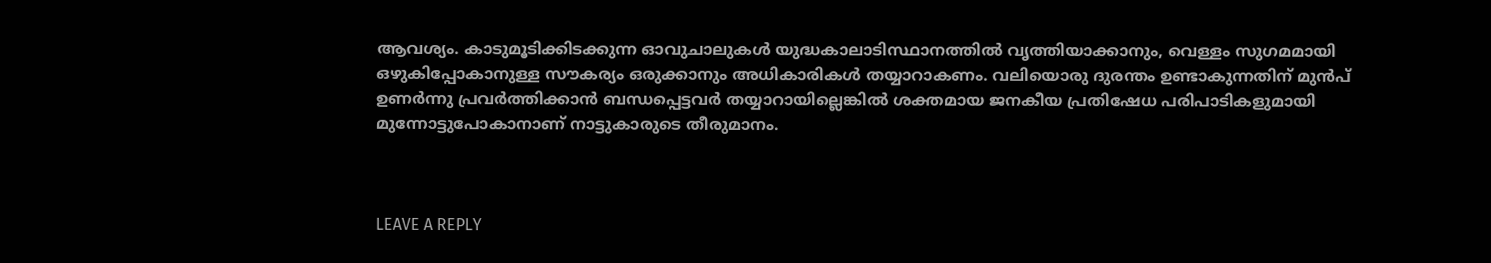ആവശ്യം. കാടുമൂടിക്കിടക്കുന്ന ഓവുചാലുകൾ യുദ്ധകാലാടിസ്ഥാനത്തിൽ വൃത്തിയാക്കാനും, വെള്ളം സുഗമമായി ഒഴുകിപ്പോകാനുള്ള സൗകര്യം ഒരുക്കാനും അധികാരികൾ തയ്യാറാകണം. വലിയൊരു ദുരന്തം ഉണ്ടാകുന്നതിന് മുൻപ് ഉണർന്നു പ്രവർത്തിക്കാൻ ബന്ധപ്പെട്ടവർ തയ്യാറായില്ലെങ്കിൽ ശക്തമായ ജനകീയ പ്രതിഷേധ പരിപാടികളുമായി മുന്നോട്ടുപോകാനാണ് നാട്ടുകാരുടെ തീരുമാനം.



LEAVE A REPLY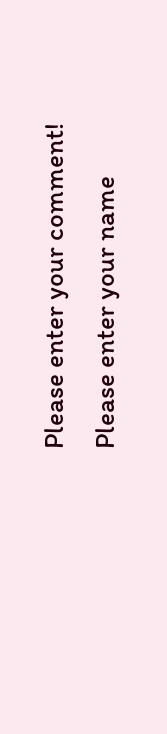Please enter your comment!
Please enter your name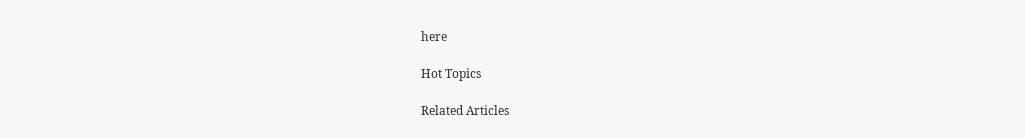here

Hot Topics

Related Articles